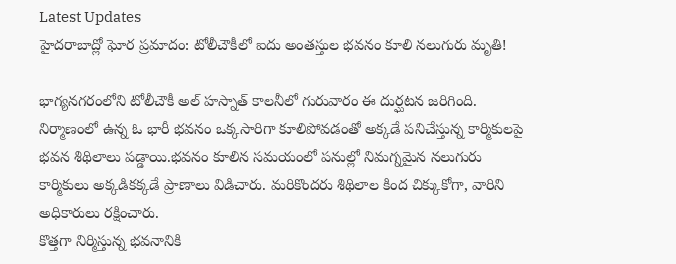Latest Updates
హైదరాబాద్లో ఘోర ప్రమాదం: టోలీచౌకీలో ఐదు అంతస్తుల భవనం కూలి నలుగురు మృతి!

భాగ్యనగరంలోని టోలీచౌకీ అల్ హస్నాత్ కాలనీలో గురువారం ఈ దుర్ఘటన జరిగింది. నిర్మాణంలో ఉన్న ఓ భారీ భవనం ఒక్కసారిగా కూలిపోవడంతో అక్కడే పనిచేస్తున్న కార్మికులపై భవన శిథిలాలు పడ్డాయి.భవనం కూలిన సమయంలో పనుల్లో నిమగ్నమైన నలుగురు కార్మికులు అక్కడికక్కడే ప్రాణాలు విడిచారు. మరికొందరు శిథిలాల కింద చిక్కుకోగా, వారిని అధికారులు రక్షించారు.
కొత్తగా నిర్మిస్తున్న భవనానికి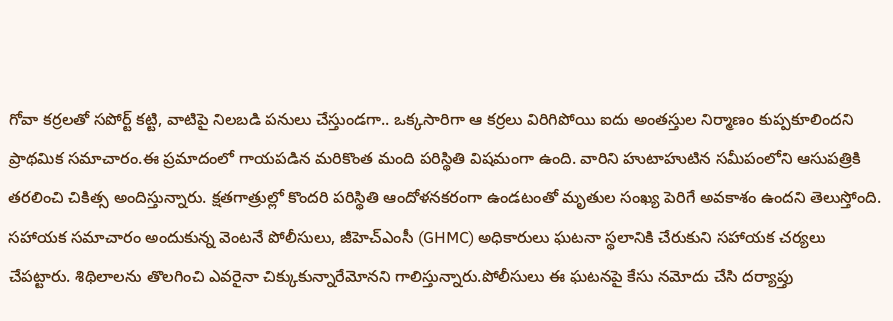గోవా కర్రలతో సపోర్ట్ కట్టి, వాటిపై నిలబడి పనులు చేస్తుండగా.. ఒక్కసారిగా ఆ కర్రలు విరిగిపోయి ఐదు అంతస్తుల నిర్మాణం కుప్పకూలిందని ప్రాథమిక సమాచారం.ఈ ప్రమాదంలో గాయపడిన మరికొంత మంది పరిస్థితి విషమంగా ఉంది. వారిని హుటాహుటిన సమీపంలోని ఆసుపత్రికి తరలించి చికిత్స అందిస్తున్నారు. క్షతగాత్రుల్లో కొందరి పరిస్థితి ఆందోళనకరంగా ఉండటంతో మృతుల సంఖ్య పెరిగే అవకాశం ఉందని తెలుస్తోంది.
సహాయక సమాచారం అందుకున్న వెంటనే పోలీసులు, జీహెచ్ఎంసీ (GHMC) అధికారులు ఘటనా స్థలానికి చేరుకుని సహాయక చర్యలు చేపట్టారు. శిథిలాలను తొలగించి ఎవరైనా చిక్కుకున్నారేమోనని గాలిస్తున్నారు.పోలీసులు ఈ ఘటనపై కేసు నమోదు చేసి దర్యాప్తు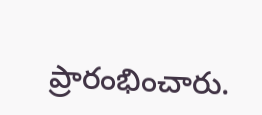ప్రారంభించారు.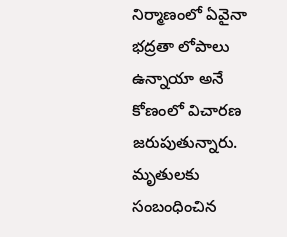నిర్మాణంలో ఏవైనా భద్రతా లోపాలు ఉన్నాయా అనే కోణంలో విచారణ జరుపుతున్నారు. మృతులకు సంబంధించిన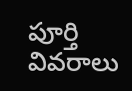పూర్తి వివరాలు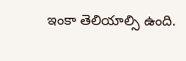ఇంకా తెలియాల్సి ఉంది.